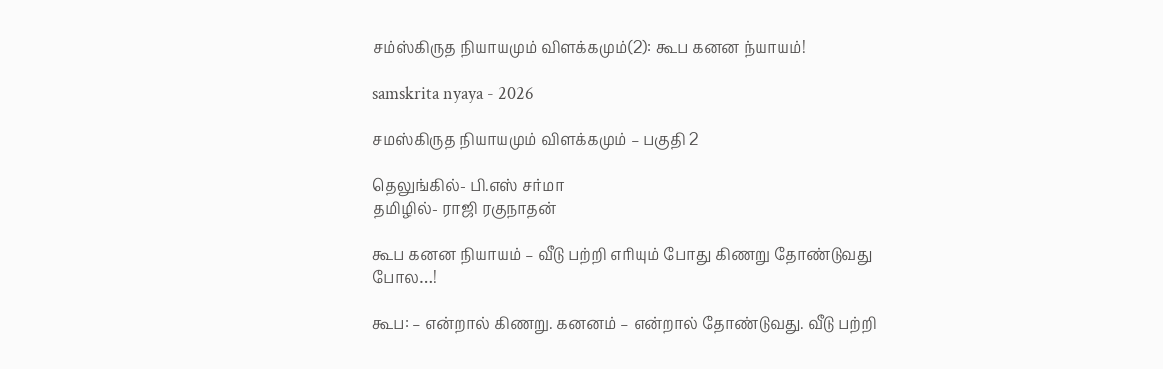சம்ஸ்கிருத நியாயமும் விளக்கமும்(2): கூப கனன ந்யாயம்!

samskrita nyaya - 2026

சமஸ்கிருத நியாயமும் விளக்கமும் – பகுதி 2

தெலுங்கில்- பி.எஸ் சர்மா
தமிழில்- ராஜி ரகுநாதன்

கூப கனன நியாயம் – வீடு பற்றி எரியும் போது கிணறு தோண்டுவது போல…!

கூப: – என்றால் கிணறு. கனனம் – என்றால் தோண்டுவது. வீடு பற்றி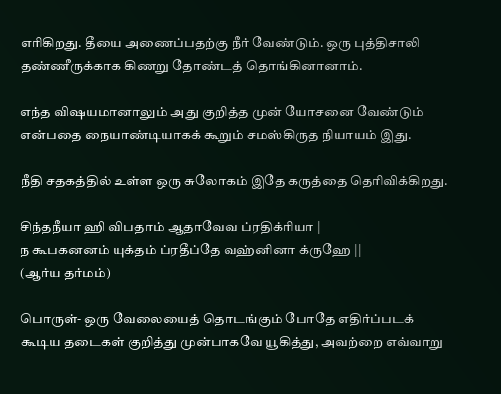எரிகிறது. தீயை அணைப்பதற்கு நீர் வேண்டும். ஒரு புத்திசாலி தண்ணீருக்காக கிணறு தோண்டத் தொங்கினானாம்.

எந்த விஷயமானாலும் அது குறித்த முன் யோசனை வேண்டும் என்பதை நையாண்டியாகக் கூறும் சமஸ்கிருத நியாயம் இது.

நீதி சதகத்தில் உள்ள ஒரு சுலோகம் இதே கருத்தை தெரிவிக்கிறது.

சிந்தநீயா ஹி விபதாம் ஆதாவேவ ப்ரதிக்ரியா |
ந கூபகனனம் யுக்தம் ப்ரதீப்தே வஹ்னினா க்ருஹே ||
(ஆர்ய தர்மம்)

பொருள்- ஒரு வேலையைத் தொடங்கும் போதே எதிர்ப்படக் கூடிய தடைகள் குறித்து முன்பாகவே யூகித்து, அவற்றை எவ்வாறு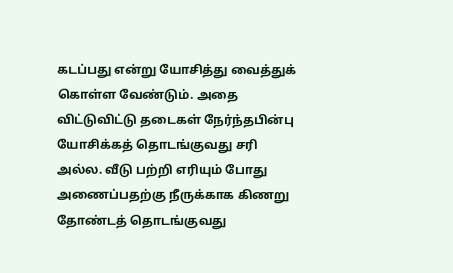கடப்பது என்று யோசித்து வைத்துக் கொள்ள வேண்டும். அதை விட்டுவிட்டு தடைகள் நேர்ந்தபின்பு யோசிக்கத் தொடங்குவது சரி அல்ல. வீடு பற்றி எரியும் போது அணைப்பதற்கு நீருக்காக கிணறு தோண்டத் தொடங்குவது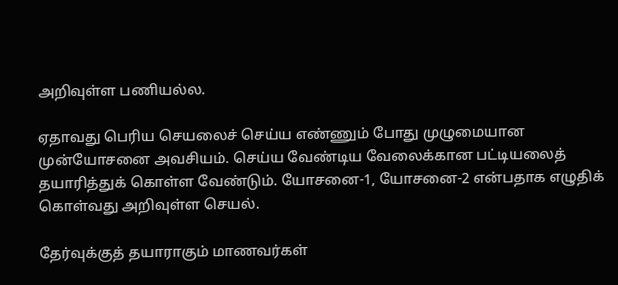அறிவுள்ள பணியல்ல.

ஏதாவது பெரிய செயலைச் செய்ய எண்ணும் போது முழுமையான முன்யோசனை அவசியம். செய்ய வேண்டிய வேலைக்கான பட்டியலைத் தயாரித்துக் கொள்ள வேண்டும். யோசனை-1, யோசனை-2 என்பதாக எழுதிக் கொள்வது அறிவுள்ள செயல்.

தேர்வுக்குத் தயாராகும் மாணவர்கள்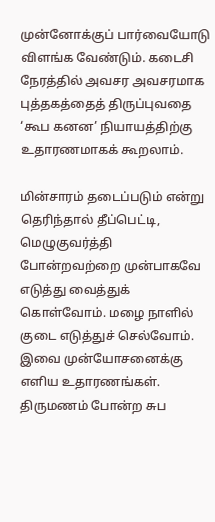முன்னோக்குப் பார்வையோடு விளங்க வேண்டும். கடைசி நேரத்தில் அவசர அவசரமாக புத்தகத்தைத் திருப்புவதை ‘கூப கனன’ நியாயத்திற்கு உதாரணமாகக் கூறலாம்.

மின்சாரம் தடைப்படும் என்று தெரிந்தால் தீப்பெட்டி, மெழுகுவர்த்தி போன்றவற்றை முன்பாகவே எடுத்து வைத்துக் கொள்வோம். மழை நாளில் குடை எடுத்துச் செல்வோம். இவை முன்யோசனைக்கு எளிய உதாரணங்கள். திருமணம் போன்ற சுப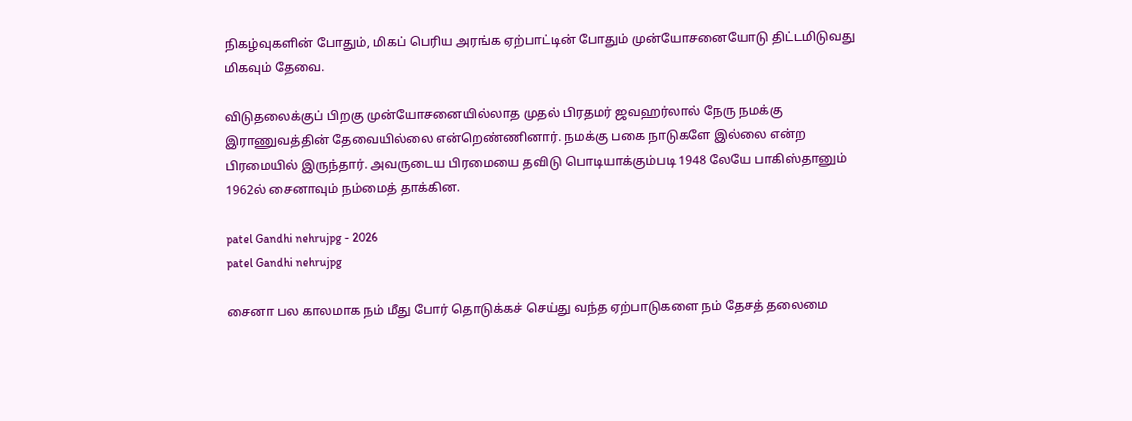நிகழ்வுகளின் போதும், மிகப் பெரிய அரங்க ஏற்பாட்டின் போதும் முன்யோசனையோடு திட்டமிடுவது மிகவும் தேவை.

விடுதலைக்குப் பிறகு முன்யோசனையில்லாத முதல் பிரதமர் ஜவஹர்லால் நேரு நமக்கு இராணுவத்தின் தேவையில்லை என்றெண்ணினார். நமக்கு பகை நாடுகளே இல்லை என்ற பிரமையில் இருந்தார். அவருடைய பிரமையை தவிடு பொடியாக்கும்படி 1948 லேயே பாகிஸ்தானும் 1962ல் சைனாவும் நம்மைத் தாக்கின.

patel Gandhi nehrujpg - 2026
patel Gandhi nehrujpg

சைனா பல காலமாக நம் மீது போர் தொடுக்கச் செய்து வந்த ஏற்பாடுகளை நம் தேசத் தலைமை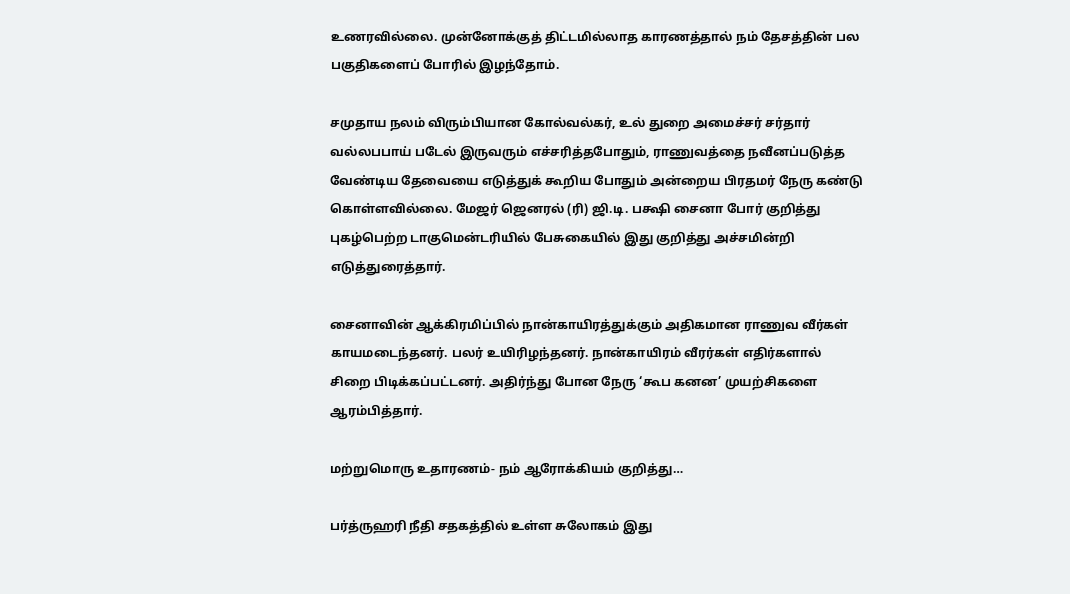உணரவில்லை. முன்னோக்குத் திட்டமில்லாத காரணத்தால் நம் தேசத்தின் பல பகுதிகளைப் போரில் இழந்தோம்.

சமுதாய நலம் விரும்பியான கோல்வல்கர், உல் துறை அமைச்சர் சர்தார் வல்லபபாய் படேல் இருவரும் எச்சரித்தபோதும், ராணுவத்தை நவீனப்படுத்த வேண்டிய தேவையை எடுத்துக் கூறிய போதும் அன்றைய பிரதமர் நேரு கண்டு கொள்ளவில்லை. மேஜர் ஜெனரல் (ரி) ஜி.டி. பக்ஷி சைனா போர் குறித்து புகழ்பெற்ற டாகுமென்டரியில் பேசுகையில் இது குறித்து அச்சமின்றி எடுத்துரைத்தார்.

சைனாவின் ஆக்கிரமிப்பில் நான்காயிரத்துக்கும் அதிகமான ராணுவ வீர்கள் காயமடைந்தனர். பலர் உயிரிழந்தனர். நான்காயிரம் வீரர்கள் எதிர்களால் சிறை பிடிக்கப்பட்டனர். அதிர்ந்து போன நேரு ‘கூப கனன’ முயற்சிகளை ஆரம்பித்தார்.

மற்றுமொரு உதாரணம்- நம் ஆரோக்கியம் குறித்து…

பர்த்ருஹரி நீதி சதகத்தில் உள்ள சுலோகம் இது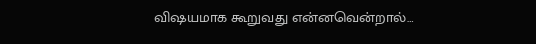விஷயமாக கூறுவது என்னவென்றால்…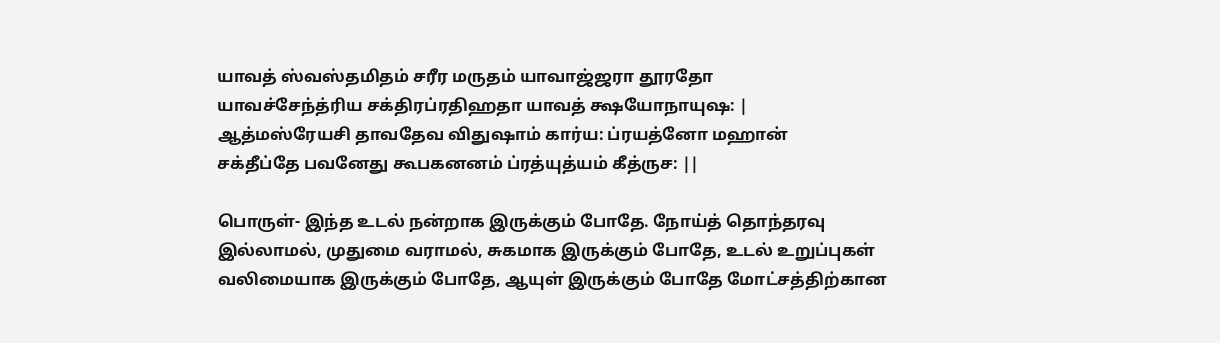யாவத் ஸ்வஸ்தமிதம் சரீர மருதம் யாவாஜ்ஜரா தூரதோ
யாவச்சேந்த்ரிய சக்திரப்ரதிஹதா யாவத் க்ஷயோநாயுஷ: |
ஆத்மஸ்ரேயசி தாவதேவ விதுஷாம் கார்ய: ப்ரயத்னோ மஹான்
சக்தீப்தே பவனேது கூபகனனம் ப்ரத்யுத்யம் கீத்ருச: ||

பொருள்- இந்த உடல் நன்றாக இருக்கும் போதே. நோய்த் தொந்தரவு இல்லாமல், முதுமை வராமல், சுகமாக இருக்கும் போதே, உடல் உறுப்புகள் வலிமையாக இருக்கும் போதே, ஆயுள் இருக்கும் போதே மோட்சத்திற்கான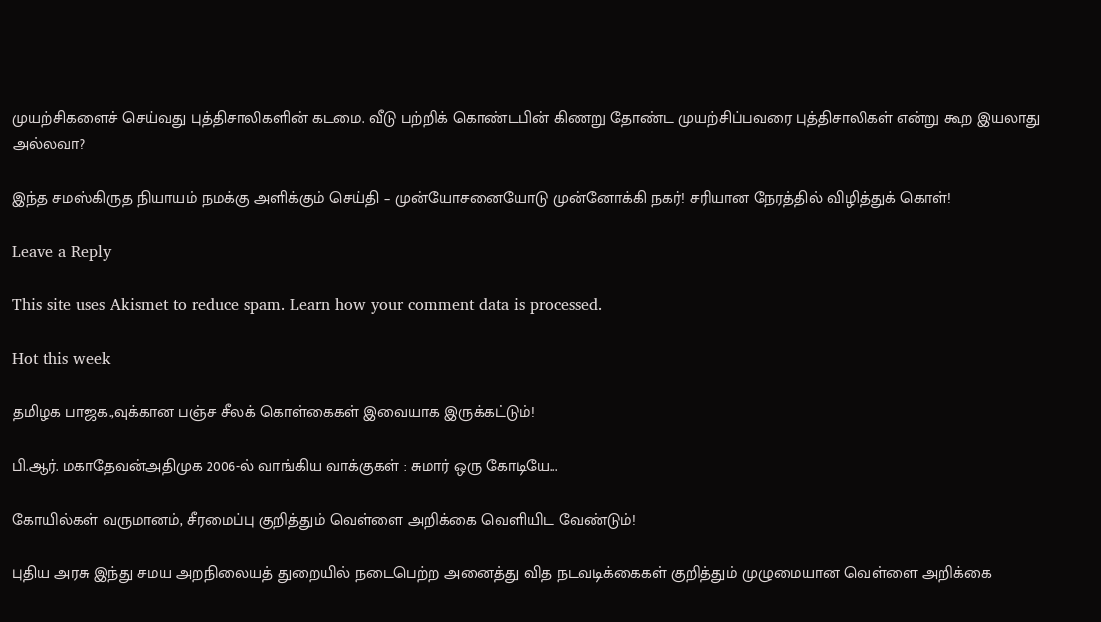முயற்சிகளைச் செய்வது புத்திசாலிகளின் கடமை. வீடு பற்றிக் கொண்டபின் கிணறு தோண்ட முயற்சிப்பவரை புத்திசாலிகள் என்று கூற இயலாது அல்லவா?

இந்த சமஸ்கிருத நியாயம் நமக்கு அளிக்கும் செய்தி – முன்யோசனையோடு முன்னோக்கி நகர்! சரியான நேரத்தில் விழித்துக் கொள்!

Leave a Reply

This site uses Akismet to reduce spam. Learn how your comment data is processed.

Hot this week

தமிழக பாஜக.,வுக்கான பஞ்ச சீலக் கொள்கைகள் இவையாக இருக்கட்டும்!

பி.ஆர். மகாதேவன்அதிமுக 2006-ல் வாங்கிய வாக்குகள் : சுமார் ஒரு கோடியே...

கோயில்கள் வருமானம், சீரமைப்பு குறித்தும் வெள்ளை அறிக்கை வெளியிட வேண்டும்!

புதிய அரசு இந்து சமய அறநிலையத் துறையில் நடைபெற்ற அனைத்து வித நடவடிக்கைகள் குறித்தும் முழுமையான வெள்ளை அறிக்கை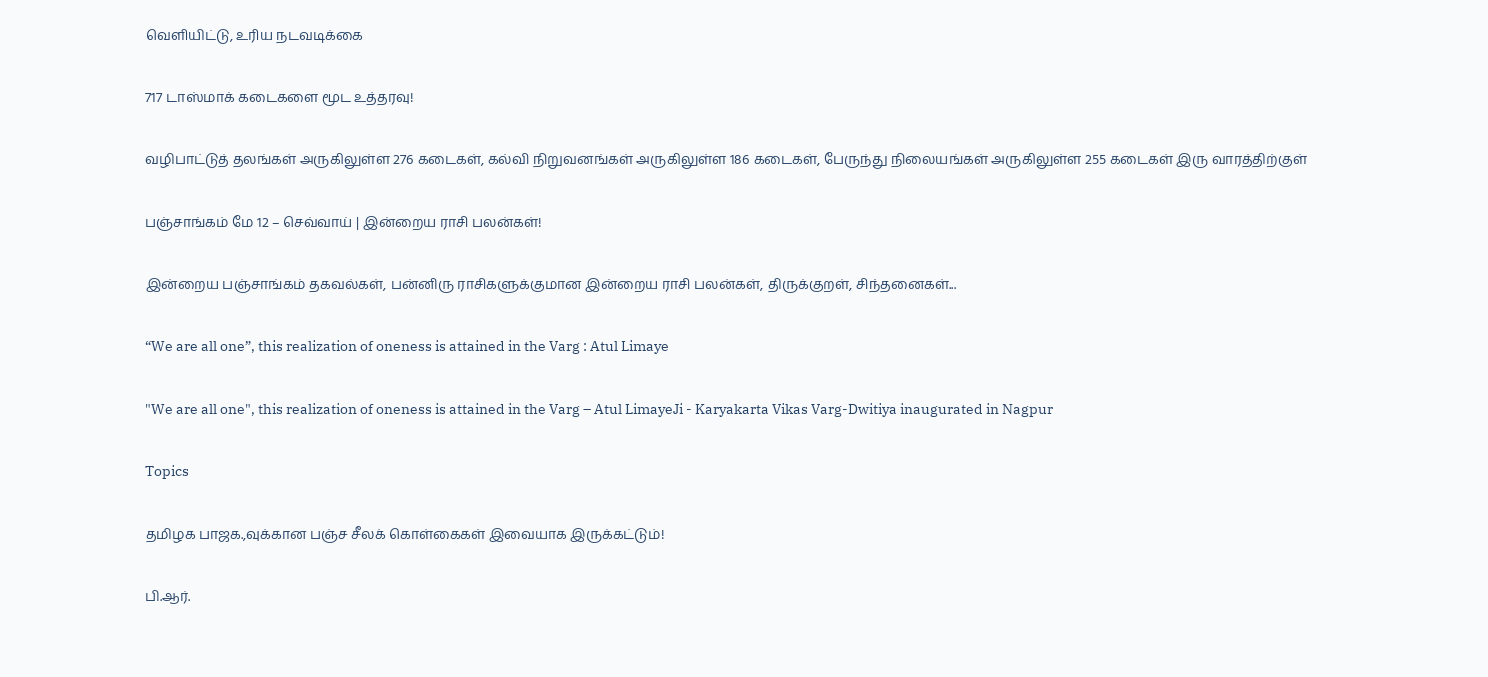வெளியிட்டு, உரிய நடவடிக்கை

717 டாஸ்மாக் கடைகளை மூட உத்தரவு!

வழிபாட்டுத் தலங்கள் அருகிலுள்ள 276 கடைகள், கல்வி நிறுவனங்கள் அருகிலுள்ள 186 கடைகள், பேருந்து நிலையங்கள் அருகிலுள்ள 255 கடைகள் இரு வாரத்திற்குள்

பஞ்சாங்கம் மே 12 – செவ்வாய் | இன்றைய ராசி பலன்கள்!

இன்றைய பஞ்சாங்கம் தகவல்கள், பன்னிரு ராசிகளுக்குமான இன்றைய ராசி பலன்கள், திருக்குறள், சிந்தனைகள்...

“We are all one”, this realization of oneness is attained in the Varg : Atul Limaye

"We are all one", this realization of oneness is attained in the Varg – Atul LimayeJi - Karyakarta Vikas Varg-Dwitiya inaugurated in Nagpur

Topics

தமிழக பாஜக.,வுக்கான பஞ்ச சீலக் கொள்கைகள் இவையாக இருக்கட்டும்!

பி.ஆர்.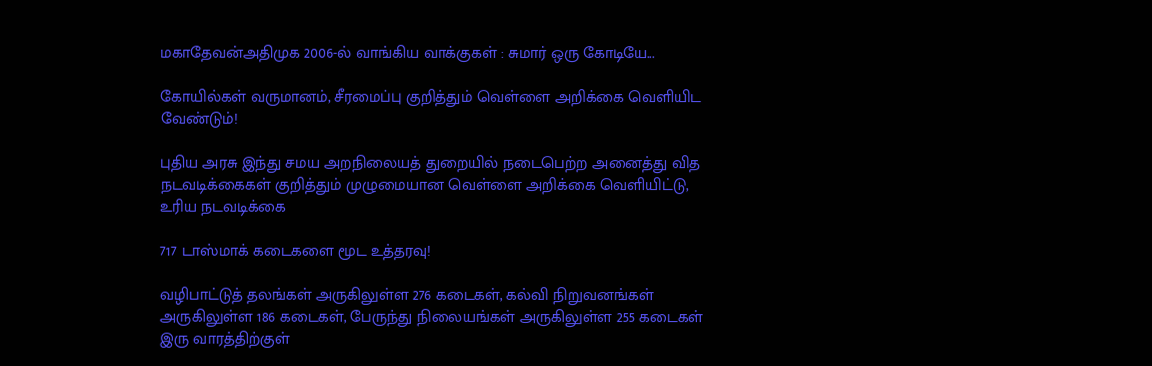மகாதேவன்அதிமுக 2006-ல் வாங்கிய வாக்குகள் : சுமார் ஒரு கோடியே...

கோயில்கள் வருமானம், சீரமைப்பு குறித்தும் வெள்ளை அறிக்கை வெளியிட வேண்டும்!

புதிய அரசு இந்து சமய அறநிலையத் துறையில் நடைபெற்ற அனைத்து வித நடவடிக்கைகள் குறித்தும் முழுமையான வெள்ளை அறிக்கை வெளியிட்டு, உரிய நடவடிக்கை

717 டாஸ்மாக் கடைகளை மூட உத்தரவு!

வழிபாட்டுத் தலங்கள் அருகிலுள்ள 276 கடைகள், கல்வி நிறுவனங்கள் அருகிலுள்ள 186 கடைகள், பேருந்து நிலையங்கள் அருகிலுள்ள 255 கடைகள் இரு வாரத்திற்குள்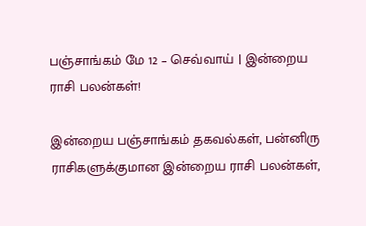பஞ்சாங்கம் மே 12 – செவ்வாய் | இன்றைய ராசி பலன்கள்!

இன்றைய பஞ்சாங்கம் தகவல்கள், பன்னிரு ராசிகளுக்குமான இன்றைய ராசி பலன்கள்,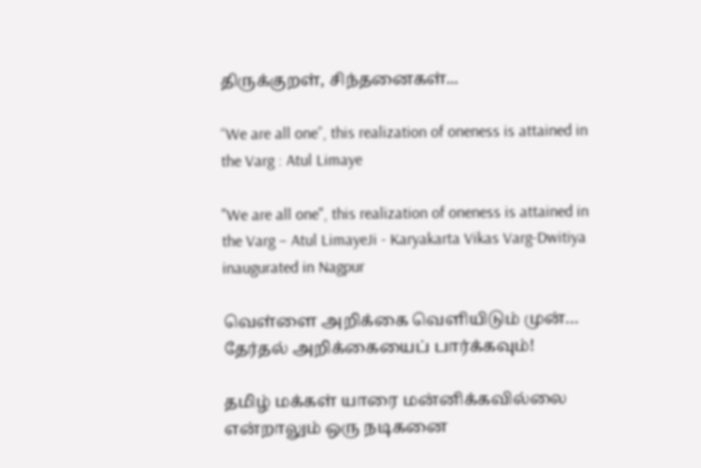திருக்குறள், சிந்தனைகள்...

“We are all one”, this realization of oneness is attained in the Varg : Atul Limaye

"We are all one", this realization of oneness is attained in the Varg – Atul LimayeJi - Karyakarta Vikas Varg-Dwitiya inaugurated in Nagpur

வெள்ளை அறிக்கை வெளியிடும் முன்… தேர்தல் அறிக்கையைப் பார்க்கவும்!

தமிழ் மக்கள் யாரை மன்னிக்கவில்லை என்றாலும் ஒரு நடிகனை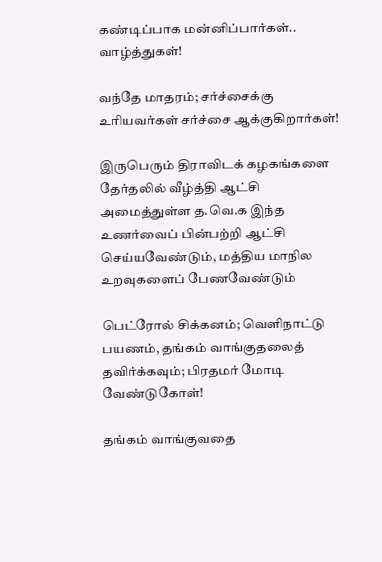கண்டிப்பாக மன்னிப்பார்கள்.. வாழ்த்துகள்!

வந்தே மாதரம்; சர்ச்சைக்கு உரியவர்கள் சர்ச்சை ஆக்குகிறார்கள்!

இருபெரும் திராவிடக் கழகங்களை தேர்தலில் வீழ்த்தி ஆட்சி அமைத்துள்ள த.வெ.க இந்த உணர்வைப் பின்பற்றி ஆட்சி செய்யவேண்டும், மத்திய மாநில உறவுகளைப் பேணவேண்டும்

பெட்ரோல் சிக்கனம்; வெளிநாட்டு பயணம், தங்கம் வாங்குதலைத் தவிர்க்கவும்; பிரதமர் மோடி வேண்டுகோள்!

தங்கம் வாங்குவதை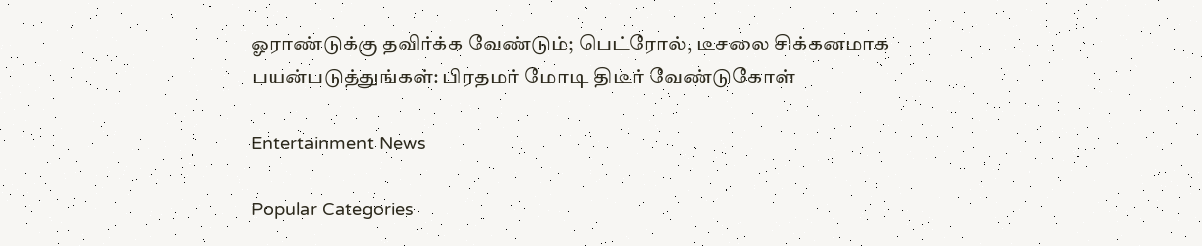ஓராண்டுக்கு தவிர்க்க வேண்டும்; பெட்ரோல், டீசலை சிக்கனமாக பயன்படுத்துங்கள்: பிரதமர் மோடி திடீர் வேண்டுகோள்

Entertainment News

Popular Categories